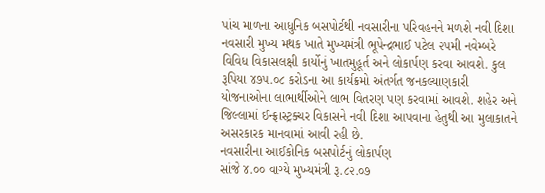પાંચ માળના આધુનિક બસપોર્ટથી નવસારીના પરિવહનને મળશે નવી દિશા
નવસારી મુખ્ય મથક ખાતે મુખ્યમંત્રી ભૂપેન્દ્રભાઈ પટેલ ૨૫મી નવેમ્બરે વિવિધ વિકાસલક્ષી કાર્યોનું ખાતમુહૂર્ત અને લોકાર્પણ કરવા આવશે. કુલ રૂપિયા ૪૭૫.૦૮ કરોડના આ કાર્યક્રમો અંતર્ગત જનકલ્યાણકારી યોજનાઓના લાભાર્થીઓને લાભ વિતરણ પણ કરવામાં આવશે. શહેર અને જિલ્લામાં ઈન્ફ્રાસ્ટ્રક્ચર વિકાસને નવી દિશા આપવાના હેતુથી આ મુલાકાતને અસરકારક માનવામાં આવી રહી છે.
નવસારીના આઈકોનિક બસપોર્ટનું લોકાર્પણ
સાંજે ૪.૦૦ વાગ્યે મુખ્યમંત્રી રૂ.૮૨.૦૭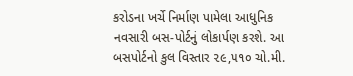કરોડના ખર્ચે નિર્માણ પામેલા આધુનિક નવસારી બસ-પોર્ટનું લોકાર્પણ કરશે. આ બસપોર્ટનો કુલ વિસ્તાર ૨૯,૫૧૦ ચો.મી.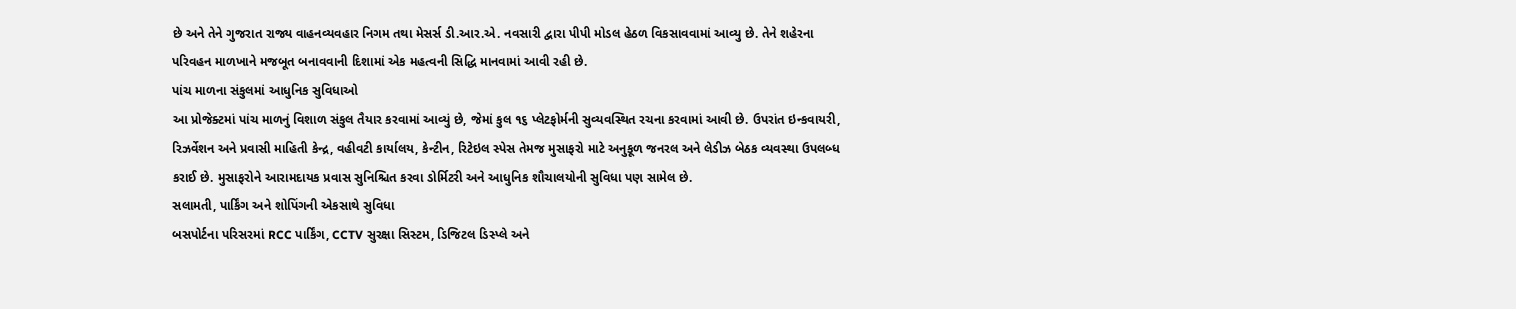છે અને તેને ગુજરાત રાજ્ય વાહનવ્યવહાર નિગમ તથા મેસર્સ ડી.આર.એ. નવસારી દ્વારા પીપી મોડલ હેઠળ વિકસાવવામાં આવ્યુ છે. તેને શહેરના પરિવહન માળખાને મજબૂત બનાવવાની દિશામાં એક મહત્વની સિદ્ધિ માનવામાં આવી રહી છે.
પાંચ માળના સંકુલમાં આધુનિક સુવિધાઓ
આ પ્રોજેક્ટમાં પાંચ માળનું વિશાળ સંકુલ તૈયાર કરવામાં આવ્યું છે, જેમાં કુલ ૧૬ પ્લેટફોર્મની સુવ્યવસ્થિત રચના કરવામાં આવી છે. ઉપરાંત ઇન્કવાયરી, રિઝર્વેશન અને પ્રવાસી માહિતી કેન્દ્ર, વહીવટી કાર્યાલય, કેન્ટીન, રિટેઇલ સ્પેસ તેમજ મુસાફરો માટે અનુકૂળ જનરલ અને લેડીઝ બેઠક વ્યવસ્થા ઉપલબ્ધ કરાઈ છે. મુસાફરોને આરામદાયક પ્રવાસ સુનિશ્ચિત કરવા ડોર્મિટરી અને આધુનિક શૌચાલયોની સુવિધા પણ સામેલ છે.
સલામતી, પાર્કિંગ અને શોપિંગની એકસાથે સુવિધા
બસપોર્ટના પરિસરમાં RCC પાર્કિંગ, CCTV સુરક્ષા સિસ્ટમ, ડિજિટલ ડિસ્પ્લે અને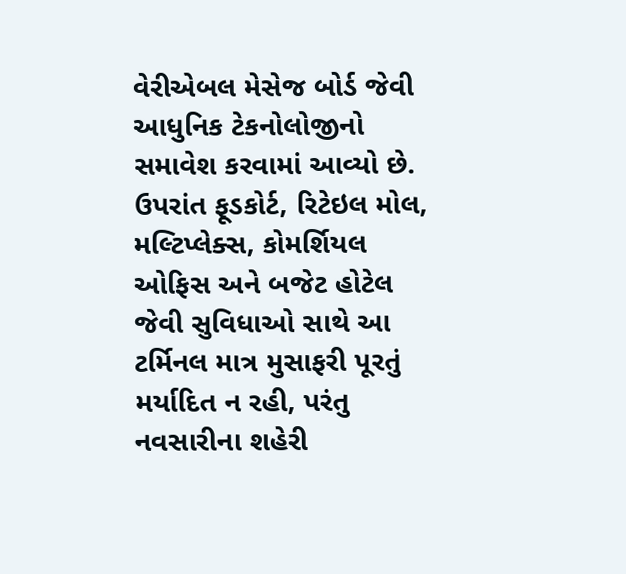વેરીએબલ મેસેજ બોર્ડ જેવી આધુનિક ટેકનોલોજીનો સમાવેશ કરવામાં આવ્યો છે. ઉપરાંત ફૂડકોર્ટ, રિટેઇલ મોલ, મલ્ટિપ્લેક્સ, કોમર્શિયલ ઓફિસ અને બજેટ હોટેલ જેવી સુવિધાઓ સાથે આ ટર્મિનલ માત્ર મુસાફરી પૂરતું મર્યાદિત ન રહી, પરંતુ નવસારીના શહેરી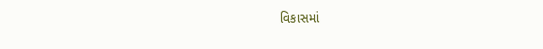વિકાસમાં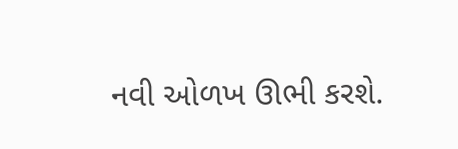નવી ઓળખ ઊભી કરશે.